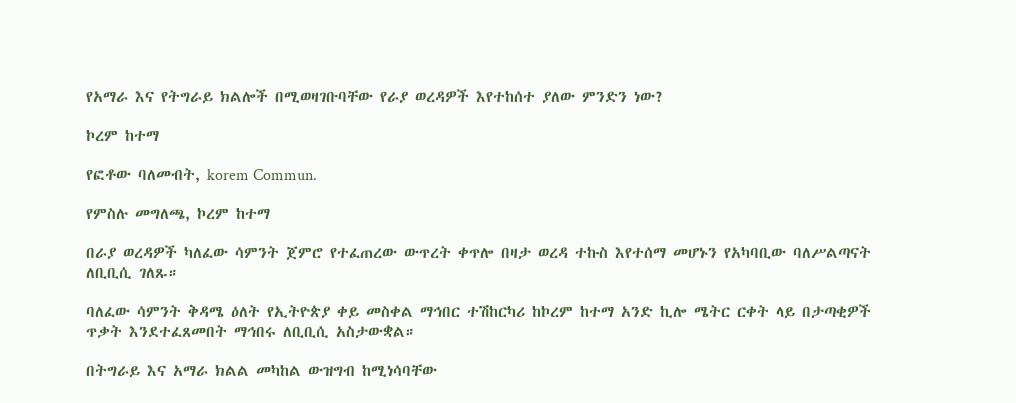የአማራ እና የትግራይ ክልሎች በሚወዛገቡባቸው የራያ ወረዳዎች እየተከሰተ ያለው ምንድን ነው?

ኮረም ከተማ

የፎቶው ባለመብት, korem Commun.

የምስሉ መግለጫ, ኮረም ከተማ

በራያ ወረዳዎች ካለፈው ሳምንት ጀምሮ የተፈጠረው ውጥረት ቀጥሎ በዛታ ወረዳ ተኩስ እየተሰማ መሆኑን የአካባቢው ባለሥልጣናት ለቢቢሲ ገለጹ።

ባለፈው ሳምንት ቅዳሜ ዕለት የኢትዮጵያ ቀይ መስቀል ማኅበር ተሽከርካሪ ከኮረም ከተማ አንድ ኪሎ ሜትር ርቀት ላይ በታጣቂዎች ጥቃት እንደተፈጸመበት ማኅበሩ ለቢቢሲ አስታውቋል።

በትግራይ እና አማራ ክልል መካከል ውዝግብ ከሚነሳባቸው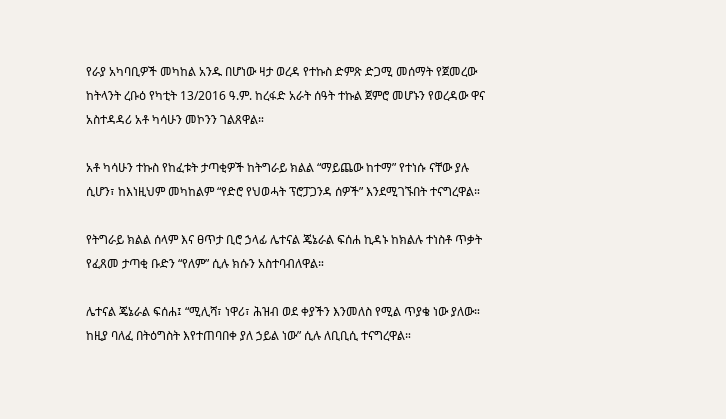የራያ አካባቢዎች መካከል አንዱ በሆነው ዛታ ወረዳ የተኩስ ድምጽ ድጋሚ መሰማት የጀመረው ከትላንት ረቡዕ የካቲት 13/2016 ዓ.ም. ከረፋድ አራት ሰዓት ተኩል ጀምሮ መሆኑን የወረዳው ዋና አስተዳዳሪ አቶ ካሳሁን መኮንን ገልጸዋል።

አቶ ካሳሁን ተኩስ የከፈቱት ታጣቂዎች ከትግራይ ክልል “ማይጨው ከተማ” የተነሱ ናቸው ያሉ ሲሆን፣ ከእነዚህም መካከልም “የድሮ የህወሓት ፕሮፓጋንዳ ሰዎች” እንደሚገኙበት ተናግረዋል።

የትግራይ ክልል ሰላም እና ፀጥታ ቢሮ ኃላፊ ሌተናል ጄኔራል ፍሰሐ ኪዳኑ ከክልሉ ተነስቶ ጥቃት የፈጸመ ታጣቂ ቡድን “የለም” ሲሉ ክሱን አስተባብለዋል።

ሌተናል ጄኔራል ፍሰሐ፤ “ሚሊሻ፣ ነዋሪ፣ ሕዝብ ወደ ቀያችን እንመለስ የሚል ጥያቄ ነው ያለው። ከዚያ ባለፈ በትዕግስት እየተጠባበቀ ያለ ኃይል ነው” ሲሉ ለቢቢሲ ተናግረዋል።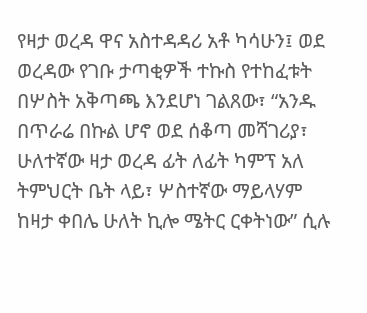የዛታ ወረዳ ዋና አስተዳዳሪ አቶ ካሳሁን፤ ወደ ወረዳው የገቡ ታጣቂዎች ተኩስ የተከፈቱት በሦስት አቅጣጫ እንደሆነ ገልጸው፣ “አንዱ በጥራሬ በኩል ሆኖ ወደ ሰቆጣ መሻገሪያ፣ ሁለተኛው ዛታ ወረዳ ፊት ለፊት ካምፕ አለ ትምህርት ቤት ላይ፣ ሦስተኛው ማይላሃም ከዛታ ቀበሌ ሁለት ኪሎ ሜትር ርቀትነው” ሲሉ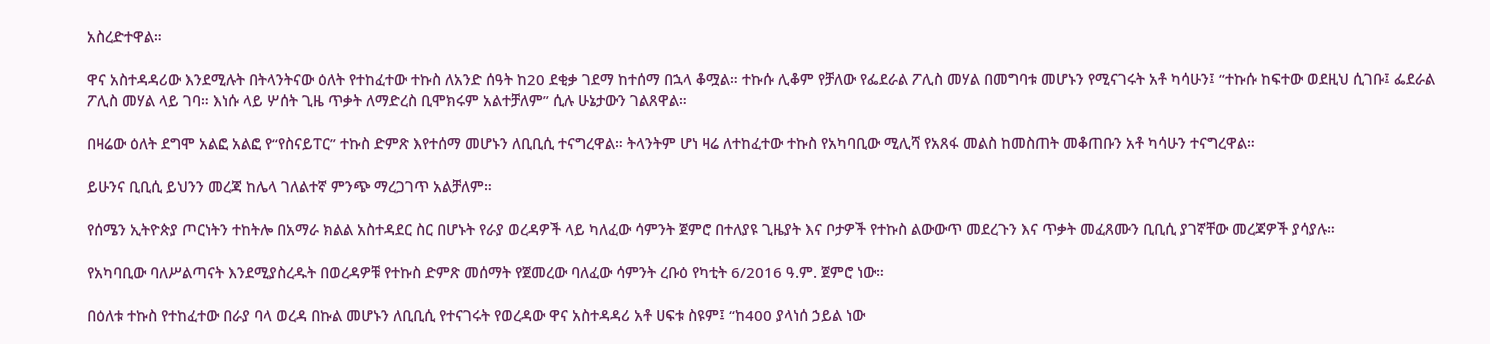አስረድተዋል።

ዋና አስተዳዳሪው እንደሚሉት በትላንትናው ዕለት የተከፈተው ተኩስ ለአንድ ሰዓት ከ20 ደቂቃ ገደማ ከተሰማ በኋላ ቆሟል። ተኩሱ ሊቆም የቻለው የፌደራል ፖሊስ መሃል በመግባቱ መሆኑን የሚናገሩት አቶ ካሳሁን፤ “ተኩሱ ከፍተው ወደዚህ ሲገቡ፤ ፌደራል ፖሊስ መሃል ላይ ገባ። እነሱ ላይ ሦሰት ጊዜ ጥቃት ለማድረስ ቢሞክሩም አልተቻለም” ሲሉ ሁኔታውን ገልጸዋል።

በዛሬው ዕለት ደግሞ አልፎ አልፎ የ“የስናይፐር” ተኩስ ድምጽ እየተሰማ መሆኑን ለቢቢሲ ተናግረዋል። ትላንትም ሆነ ዛሬ ለተከፈተው ተኩስ የአካባቢው ሚሊሻ የአጸፋ መልስ ከመስጠት መቆጠቡን አቶ ካሳሁን ተናግረዋል።

ይሁንና ቢቢሲ ይህንን መረጃ ከሌላ ገለልተኛ ምንጭ ማረጋገጥ አልቻለም።

የሰሜን ኢትዮጵያ ጦርነትን ተከትሎ በአማራ ክልል አስተዳደር ስር በሆኑት የራያ ወረዳዎች ላይ ካለፈው ሳምንት ጀምሮ በተለያዩ ጊዜያት እና ቦታዎች የተኩስ ልውውጥ መደረጉን እና ጥቃት መፈጸሙን ቢቢሲ ያገኛቸው መረጃዎች ያሳያሉ።

የአካባቢው ባለሥልጣናት እንደሚያስረዱት በወረዳዎቹ የተኩስ ድምጽ መሰማት የጀመረው ባለፈው ሳምንት ረቡዕ የካቲት 6/2016 ዓ.ም. ጀምሮ ነው።

በዕለቱ ተኩስ የተከፈተው በራያ ባላ ወረዳ በኩል መሆኑን ለቢቢሲ የተናገሩት የወረዳው ዋና አስተዳዳሪ አቶ ሀፍቱ ስዩም፤ “ከ400 ያላነሰ ኃይል ነው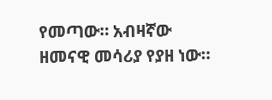የመጣው። አብዛኛው ዘመናዊ መሳሪያ የያዘ ነው።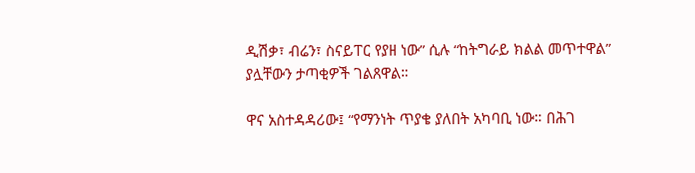ዲሽቃ፣ ብሬን፣ ስናይፐር የያዘ ነው” ሲሉ “ከትግራይ ክልል መጥተዋል” ያሏቸውን ታጣቂዎች ገልጸዋል።

ዋና አስተዳዳሪው፤ “የማንነት ጥያቄ ያለበት አካባቢ ነው። በሕገ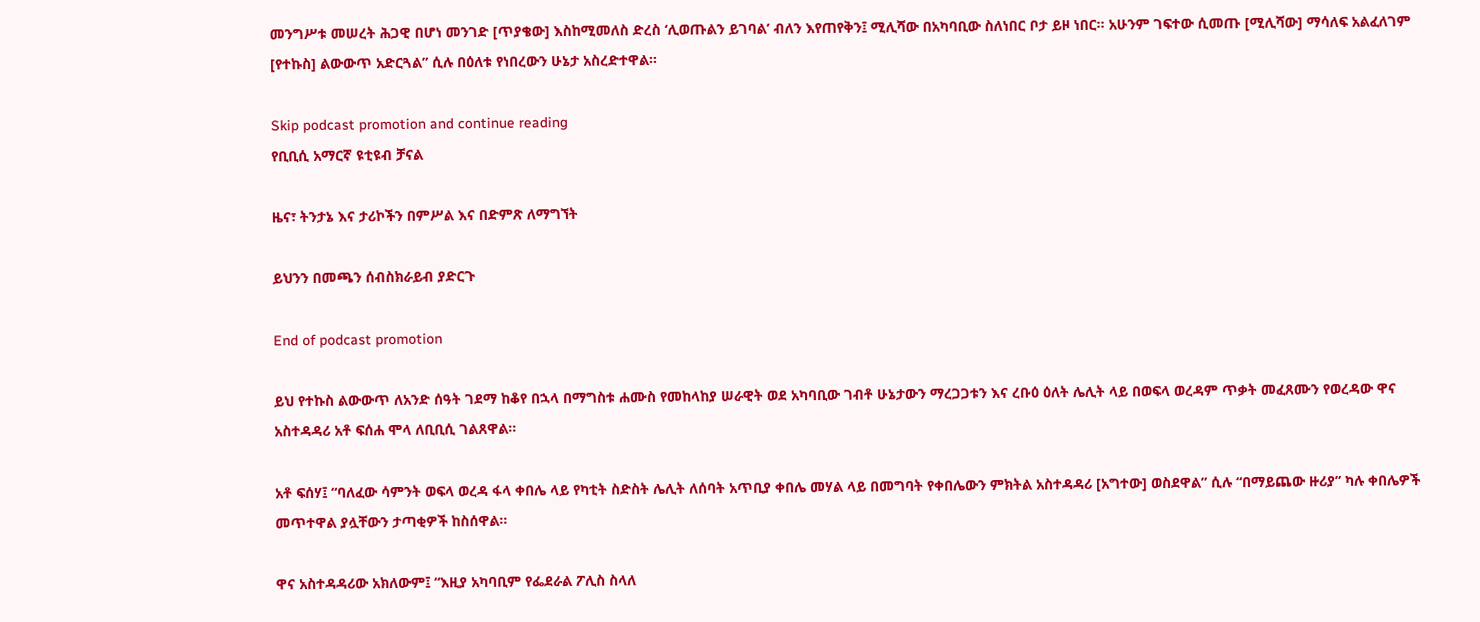መንግሥቱ መሠረት ሕጋዊ በሆነ መንገድ [ጥያቄው] እስከሚመለስ ድረስ ‘ሊወጡልን ይገባል’ ብለን እየጠየቅን፤ ሚሊሻው በአካባቢው ስለነበር ቦታ ይዞ ነበር። አሁንም ገፍተው ሲመጡ [ሚሊሻው] ማሳለፍ አልፈለገም [የተኩስ] ልውውጥ አድርጓል” ሲሉ በዕለቱ የነበረውን ሁኔታ አስረድተዋል።

Skip podcast promotion and continue reading
የቢቢሲ አማርኛ ዩቲዩብ ቻናል

ዜና፣ ትንታኔ እና ታሪኮችን በምሥል እና በድምጽ ለማግኘት

ይህንን በመጫን ሰብስክራይብ ያድርጉ

End of podcast promotion

ይህ የተኩስ ልውውጥ ለአንድ ሰዓት ገደማ ከቆየ በኋላ በማግስቱ ሐሙስ የመከላከያ ሠራዊት ወደ አካባቢው ገብቶ ሁኔታውን ማረጋጋቱን እና ረቡዕ ዕለት ሌሊት ላይ በወፍላ ወረዳም ጥቃት መፈጸሙን የወረዳው ዋና አስተዳዳሪ አቶ ፍሰሐ ሞላ ለቢቢሲ ገልጸዋል።

አቶ ፍሰሃ፤ “ባለፈው ሳምንት ወፍላ ወረዳ ፋላ ቀበሌ ላይ የካቲት ስድስት ሌሊት ለሰባት አጥቢያ ቀበሌ መሃል ላይ በመግባት የቀበሌውን ምክትል አስተዳዳሪ [አግተው] ወስደዋል” ሲሉ “በማይጨው ዙሪያ” ካሉ ቀበሌዎች መጥተዋል ያሏቸውን ታጣቂዎች ከስሰዋል።

ዋና አስተዳዳሪው አክለውም፤ “እዚያ አካባቢም የፌደራል ፖሊስ ስላለ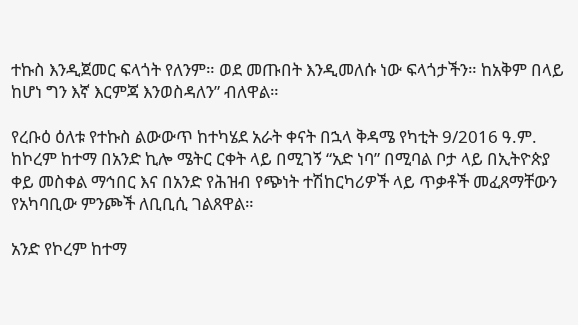ተኩስ እንዲጀመር ፍላጎት የለንም። ወደ መጡበት እንዲመለሱ ነው ፍላጎታችን። ከአቅም በላይ ከሆነ ግን እኛ እርምጃ እንወስዳለን” ብለዋል።

የረቡዕ ዕለቱ የተኩስ ልውውጥ ከተካሄደ አራት ቀናት በኋላ ቅዳሜ የካቲት 9/2016 ዓ.ም. ከኮረም ከተማ በአንድ ኪሎ ሜትር ርቀት ላይ በሚገኝ “አድ ነባ” በሚባል ቦታ ላይ በኢትዮጵያ ቀይ መስቀል ማኅበር እና በአንድ የሕዝብ የጭነት ተሽከርካሪዎች ላይ ጥቃቶች መፈጸማቸውን የአካባቢው ምንጮች ለቢቢሲ ገልጸዋል።

አንድ የኮረም ከተማ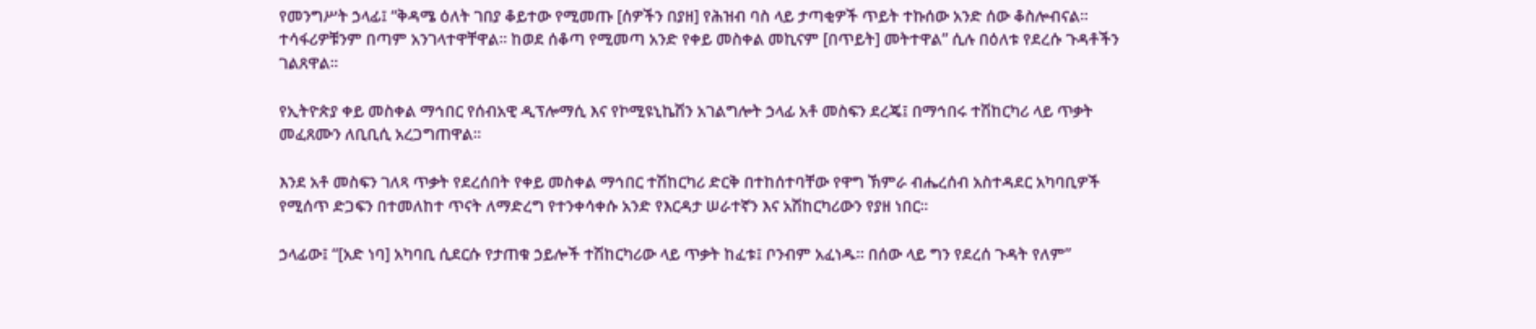የመንግሥት ኃላፊ፤ “ቅዳሜ ዕለት ገበያ ቆይተው የሚመጡ [ሰዎችን በያዘ] የሕዝብ ባስ ላይ ታጣቂዎች ጥይት ተኩሰው አንድ ሰው ቆስሎብናል። ተሳፋሪዎቹንም በጣም አንገላተዋቸዋል። ከወደ ሰቆጣ የሚመጣ አንድ የቀይ መስቀል መኪናም [በጥይት] መትተዋል” ሲሉ በዕለቱ የደረሱ ጉዳቶችን ገልጸዋል።

የኢትዮጵያ ቀይ መስቀል ማኅበር የሰብአዊ ዲፕሎማሲ እና የኮሚዩኒኬሽን አገልግሎት ኃላፊ አቶ መስፍን ደረጄ፤ በማኅበሩ ተሽከርካሪ ላይ ጥቃት መፈጸሙን ለቢቢሲ አረጋግጠዋል።

እንደ አቶ መስፍን ገለጻ ጥቃት የደረሰበት የቀይ መስቀል ማኅበር ተሽከርካሪ ድርቅ በተከሰተባቸው የዋግ ኽምራ ብሔረሰብ አስተዳደር አካባቢዎች የሚሰጥ ድጋፍን በተመለከተ ጥናት ለማድረግ የተንቀሳቀሱ አንድ የእርዳታ ሠራተኛን እና አሽከርካሪውን የያዘ ነበር።

ኃላፊው፤ “[አድ ነባ] አካባቢ ሲደርሱ የታጠቁ ኃይሎች ተሽከርካሪው ላይ ጥቃት ከፈቱ፤ ቦንብም አፈነዱ። በሰው ላይ ግን የደረሰ ጉዳት የለም”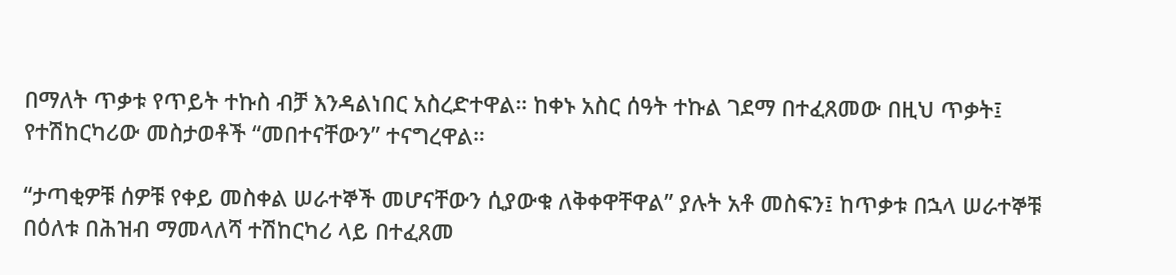በማለት ጥቃቱ የጥይት ተኩስ ብቻ እንዳልነበር አስረድተዋል። ከቀኑ አስር ሰዓት ተኩል ገደማ በተፈጸመው በዚህ ጥቃት፤ የተሽከርካሪው መስታወቶች “መበተናቸውን” ተናግረዋል።

“ታጣቂዎቹ ሰዎቹ የቀይ መስቀል ሠራተኞች መሆናቸውን ሲያውቁ ለቅቀዋቸዋል” ያሉት አቶ መስፍን፤ ከጥቃቱ በኋላ ሠራተኞቹ በዕለቱ በሕዝብ ማመላለሻ ተሽከርካሪ ላይ በተፈጸመ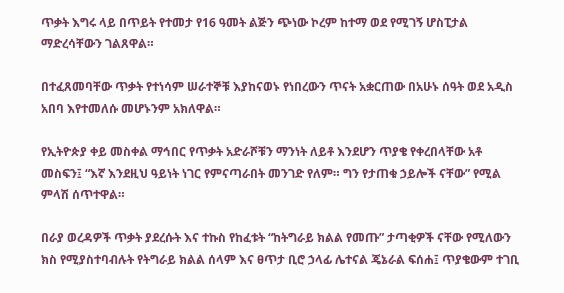ጥቃት እግሩ ላይ በጥይት የተመታ የ16 ዓመት ልጅን ጭነው ኮረም ከተማ ወደ የሚገኝ ሆስፒታል ማድረሳቸውን ገልጸዋል።

በተፈጸመባቸው ጥቃት የተነሳም ሠራተኞቹ እያከናወኑ የነበረውን ጥናት አቋርጠው በአሁኑ ሰዓት ወደ አዲስ አበባ እየተመለሱ መሆኑንም አክለዋል።

የኢትዮጵያ ቀይ መስቀል ማኅበር የጥቃት አድራሾቹን ማንነት ለይቶ እንደሆን ጥያቄ የቀረበላቸው አቶ መስፍን፤ “እኛ እንደዚህ ዓይነት ነገር የምናጣራበት መንገድ የለም። ግን የታጠቁ ኃይሎች ናቸው” የሚል ምላሽ ሰጥተዋል።

በራያ ወረዳዎች ጥቃት ያደረሱት እና ተኩስ የከፈቱት “ከትግራይ ክልል የመጡ” ታጣቂዎች ናቸው የሚለውን ክስ የሚያስተባብሉት የትግራይ ክልል ሰላም እና ፀጥታ ቢሮ ኃላፊ ሌተናል ጄኔራል ፍሰሐ፤ ጥያቄውም ተገቢ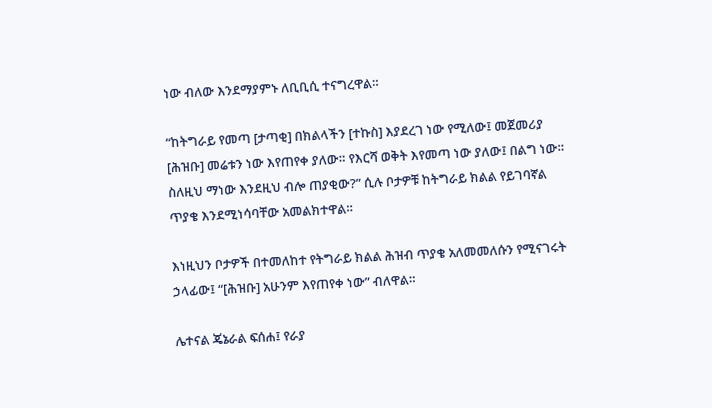ነው ብለው እንደማያምኑ ለቢቢሲ ተናግረዋል።

“ከትግራይ የመጣ [ታጣቂ] በክልላችን [ተኩስ] እያደረገ ነው የሚለው፤ መጀመሪያ [ሕዝቡ] መሬቱን ነው እየጠየቀ ያለው። የእርሻ ወቅት እየመጣ ነው ያለው፤ በልግ ነው። ስለዚህ ማነው እንደዚህ ብሎ ጠያቂው?” ሲሉ ቦታዎቹ ከትግራይ ክልል የይገባኛል ጥያቄ እንደሚነሳባቸው አመልክተዋል።

እነዚህን ቦታዎች በተመለከተ የትግራይ ክልል ሕዝብ ጥያቄ አለመመለሱን የሚናገሩት ኃላፊው፤ “[ሕዝቡ] አሁንም እየጠየቀ ነው” ብለዋል።

ሌተናል ጄኔራል ፍሰሐ፤ የራያ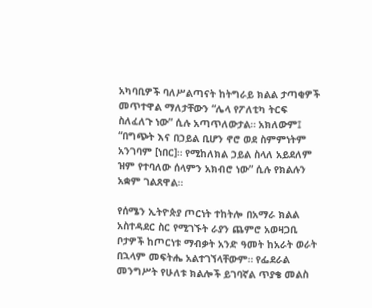አካባቢዎች ባለሥልጣናት ከትግራይ ክልል ታጣቂዎች መጥተዋል ማለታቸውን “ሌላ የፖለቲካ ትርፍ ስለፈለጉ ነው” ሲሉ አጣጥለውታል። አክለውም፤ “በግጭት እና በኃይል ቢሆን ኖሮ ወደ ስምምነትም አንገባም [ነበር]። የሚከለክል ኃይል ስላለ አይደለም ዝም የተባለው ሰላምን አክብሮ ነው” ሲሉ የክልሉን አቋም ገልጸዋል።

የሰሜን ኢትዮጵያ ጦርነት ተከትሎ በአማራ ክልል አስተዳደር ስር የሚገኙት ራያን ጨምሮ አወዛጋቢ ቦታዎች ከጦርነቱ ማብቃት አንድ ዓመት ከአራት ወራት በኋላም መፍትሔ አልተገኘላቸውም። የፌደራል መንግሥት የሁለቱ ክልሎች ይገባኛል ጥያቄ መልስ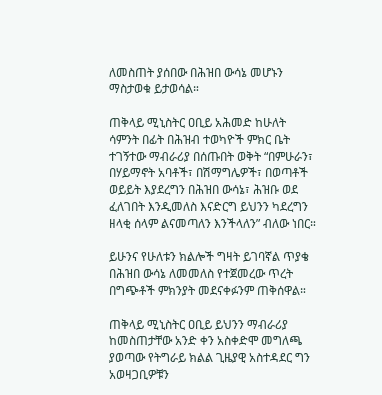ለመስጠት ያሰበው በሕዝበ ውሳኔ መሆኑን ማስታወቁ ይታወሳል።

ጠቅላይ ሚኒስትር ዐቢይ አሕመድ ከሁለት ሳምንት በፊት በሕዝብ ተወካዮች ምክር ቤት ተገኝተው ማብራሪያ በሰጡበት ወቅት “በምሁራን፣ በሃይማኖት አባቶች፣ በሽማግሌዎች፣ በወጣቶች ወይይት እያደረግን በሕዝበ ውሳኔ፣ ሕዝቡ ወደ ፈለገበት እንዲመለስ እናድርግ ይህንን ካደረግን ዘላቂ ሰላም ልናመጣለን እንችላለን” ብለው ነበር።

ይሁንና የሁለቱን ክልሎች ግዛት ይገባኛል ጥያቄ በሕዝበ ውሳኔ ለመመለስ የተጀመረው ጥረት በግጭቶች ምክንያት መደናቀፉንም ጠቅሰዋል።

ጠቅላይ ሚኒስትር ዐቢይ ይህንን ማብራሪያ ከመስጠታቸው አንድ ቀን አስቀድሞ መግለጫ ያወጣው የትግራይ ክልል ጊዜያዊ አስተዳደር ግን አወዛጋቢዎቹን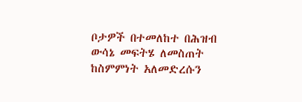ቦታዎች በተመለከተ በሕዝብ ውሳኔ መፍትሄ ለመስጠት ከስምምነት አለመድረሱን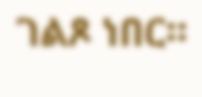ገልጾ ነበር።